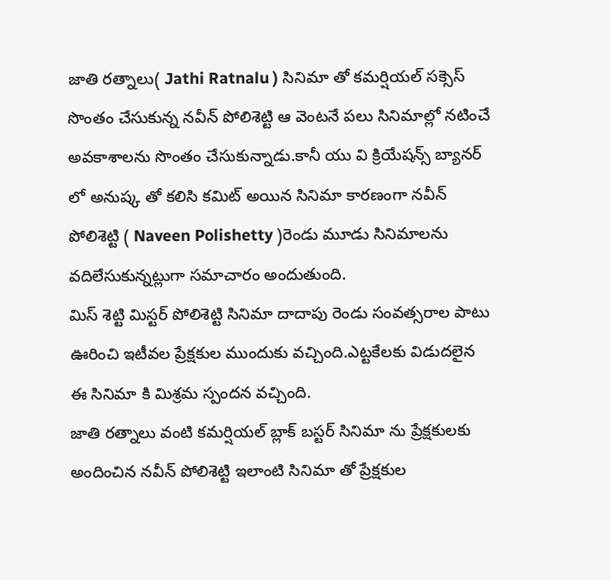జాతి రత్నాలు( Jathi Ratnalu ) సినిమా తో కమర్షియల్ సక్సెస్ సొంతం చేసుకున్న నవీన్ పోలిశెట్టి ఆ వెంటనే పలు సినిమాల్లో నటించే అవకాశాలను సొంతం చేసుకున్నాడు.కానీ యు వి క్రియేషన్స్ బ్యానర్ లో అనుష్క తో కలిసి కమిట్ అయిన సినిమా కారణంగా నవీన్ పోలిశెట్టి ( Naveen Polishetty )రెండు మూడు సినిమాలను వదిలేసుకున్నట్లుగా సమాచారం అందుతుంది.
మిస్ శెట్టి మిస్టర్ పోలిశెట్టి సినిమా దాదాపు రెండు సంవత్సరాల పాటు ఊరించి ఇటీవల ప్రేక్షకుల ముందుకు వచ్చింది.ఎట్టకేలకు విడుదలైన ఈ సినిమా కి మిశ్రమ స్పందన వచ్చింది.
జాతి రత్నాలు వంటి కమర్షియల్ బ్లాక్ బస్టర్ సినిమా ను ప్రేక్షకులకు అందించిన నవీన్ పోలిశెట్టి ఇలాంటి సినిమా తో ప్రేక్షకుల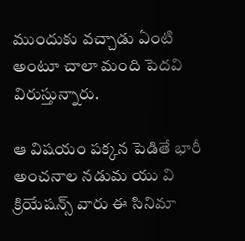ముందుకు వచ్చాడు ఏంటి అంటూ చాలా మంది పెదవి విరుస్తున్నారు.

ఆ విషయం పక్కన పెడితే భారీ అంచనాల నడుమ యు వి క్రియేషన్స్ వారు ఈ సినిమా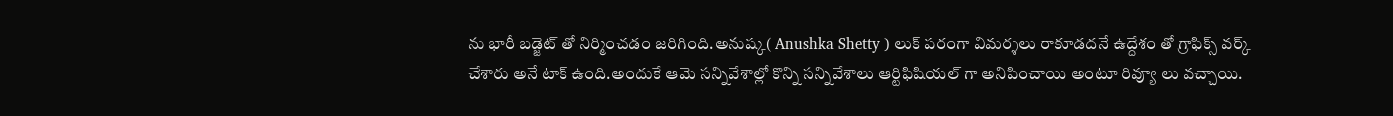ను భారీ బడ్జెట్ తో నిర్మించడం జరిగింది.అనుష్క( Anushka Shetty ) లుక్ పరంగా విమర్శలు రాకూడదనే ఉద్దేశం తో గ్రాఫిక్స్ వర్క్ చేశారు అనే టాక్ ఉంది.అందుకే ఆమె సన్నివేశాల్లో కొన్ని సన్నివేశాలు ఆర్టిఫిషియల్ గా అనిపించాయి అంటూ రివ్యూ లు వచ్చాయి.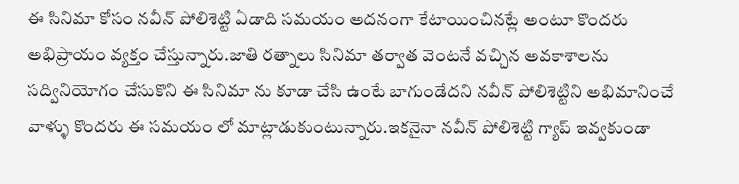ఈ సినిమా కోసం నవీన్ పోలిశెట్టి ఏడాది సమయం అదనంగా కేటాయించినట్లే అంటూ కొందరు అభిప్రాయం వ్యక్తం చేస్తున్నారు.జాతి రత్నాలు సినిమా తర్వాత వెంటనే వచ్చిన అవకాశాలను సద్వినియోగం చేసుకొని ఈ సినిమా ను కూడా చేసి ఉంటే బాగుండేదని నవీన్ పోలిశెట్టిని అభిమానించే వాళ్ళు కొందరు ఈ సమయం లో మాట్లాడుకుంటున్నారు.ఇకనైనా నవీన్ పోలిశెట్టి గ్యాప్ ఇవ్వకుండా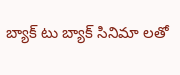బ్యాక్ టు బ్యాక్ సినిమా లతో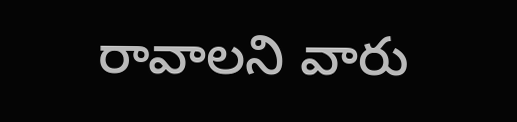రావాలని వారు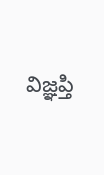విజ్ఞప్తి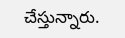చేస్తున్నారు.